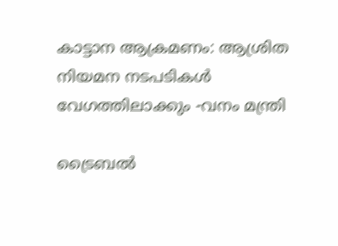കാട്ടാന ആക്രമണം: ആശ്രിത നിയമന നടപടികള്‍ വേഗത്തിലാക്കും -വനം മന്ത്രി

ട്രൈബല്‍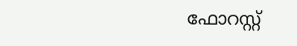ഫോറസ്റ്റ്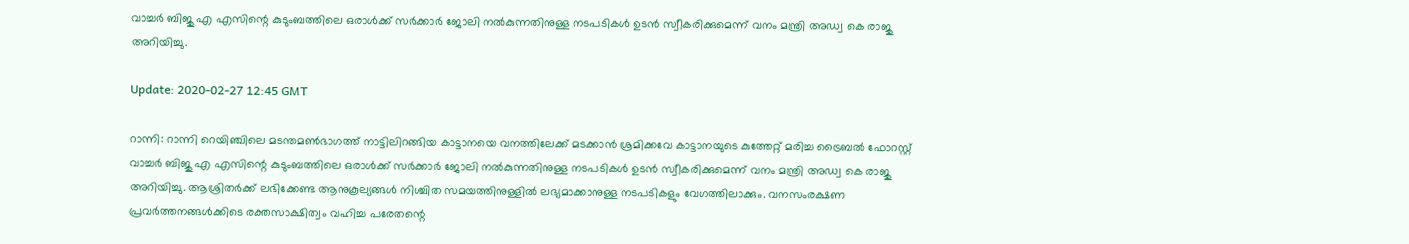വാച്ചര്‍ ബിജു എ എസിന്റെ കുടുംബത്തിലെ ഒരാള്‍ക്ക് സര്‍ക്കാര്‍ ജോലി നല്‍കുന്നതിനുള്ള നടപടികള്‍ ഉടന്‍ സ്വീകരിക്കുമെന്ന് വനം മന്ത്രി അഡ്വ കെ രാജു അറിയിച്ചു.

Update: 2020-02-27 12:45 GMT

റാന്നി: റാന്നി റെയിഞ്ചിലെ മടന്തമണ്‍ഭാഗത്ത് നാട്ടിലിറങ്ങിയ കാട്ടാനയെ വനത്തിലേക്ക് മടക്കാന്‍ ശ്രമിക്കവേ കാട്ടാനയുടെ കുത്തേറ്റ് മരിച്ച ട്രൈബല്‍ ഫോറസ്റ്റ് വാച്ചര്‍ ബിജു എ എസിന്റെ കുടുംബത്തിലെ ഒരാള്‍ക്ക് സര്‍ക്കാര്‍ ജോലി നല്‍കുന്നതിനുള്ള നടപടികള്‍ ഉടന്‍ സ്വീകരിക്കുമെന്ന് വനം മന്ത്രി അഡ്വ കെ രാജു അറിയിച്ചു. ആശ്രിതര്‍ക്ക് ലഭിക്കേണ്ട ആനുകൂല്യങ്ങള്‍ നിശ്ചിത സമയത്തിനുള്ളില്‍ ലഭ്യമാക്കാനുള്ള നടപടികളും വേഗത്തിലാക്കും. വനസംരക്ഷണ പ്രവര്‍ത്തനങ്ങള്‍ക്കിടെ രക്തസാക്ഷിത്വം വഹിച്ച പരേതന്റെ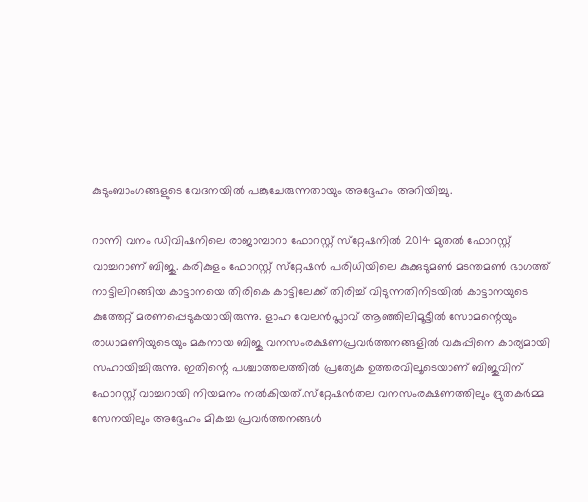കുടുംബാംഗങ്ങളുടെ വേദനയില്‍ പങ്കുചേരുന്നതായും അദ്ദേഹം അറിയിച്ചു.

റാന്നി വനം ഡിവിഷനിലെ രാജാമ്പാറാ ഫോറസ്റ്റ് സ്‌റ്റേഷനില്‍ 2014 മുതല്‍ ഫോറസ്റ്റ് വാച്ചറാണ് ബിജു. കരികുളം ഫോറസ്റ്റ് സ്‌റ്റേഷന്‍ പരിധിയിലെ കുക്കുടുമണ്‍ മടന്തമണ്‍ ഭാഗത്ത് നാട്ടിലിറങ്ങിയ കാട്ടാനയെ തിരികെ കാട്ടിലേക്ക് തിരിച്ച് വിടുന്നതിനിടയില്‍ കാട്ടാനയുടെ കുത്തേറ്റ് മരണപ്പെടുകയായിരുന്നു. ളാഹ വേലന്‍പ്ലാവ് ആഞ്ഞിലിമൂട്ടീല്‍ സോമന്റെയും രാധാമണിയുടെയും മകനായ ബിജു വനസംരക്ഷണപ്രവര്‍ത്തനങ്ങളില്‍ വകുപ്പിനെ കാര്യമായി സഹായിച്ചിരുന്നു. ഇതിന്റെ പശ്ചാത്തലത്തില്‍ പ്രത്യേക ഉത്തരവിലൂടെയാണ് ബിജുവിന് ഫോറസ്റ്റ് വാച്ചറായി നിയമനം നല്‍കിയത്.സ്‌റ്റേഷന്‍തല വനസംരക്ഷണത്തിലും ദ്രുതകര്‍മ്മ സേനയിലും അദ്ദേഹം മികച്ച പ്രവര്‍ത്തനങ്ങള്‍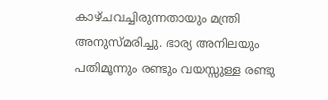കാഴ്ചവച്ചിരുന്നതായും മന്ത്രി അനുസ്മരിച്ചു. ഭാര്യ അനിലയും പതിമൂന്നും രണ്ടും വയസ്സുള്ള രണ്ടു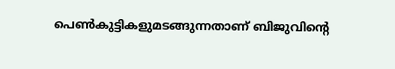പെണ്‍കുട്ടികളുമടങ്ങുന്നതാണ് ബിജുവിന്റെ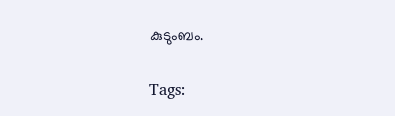കുടുംബം.

Tags: